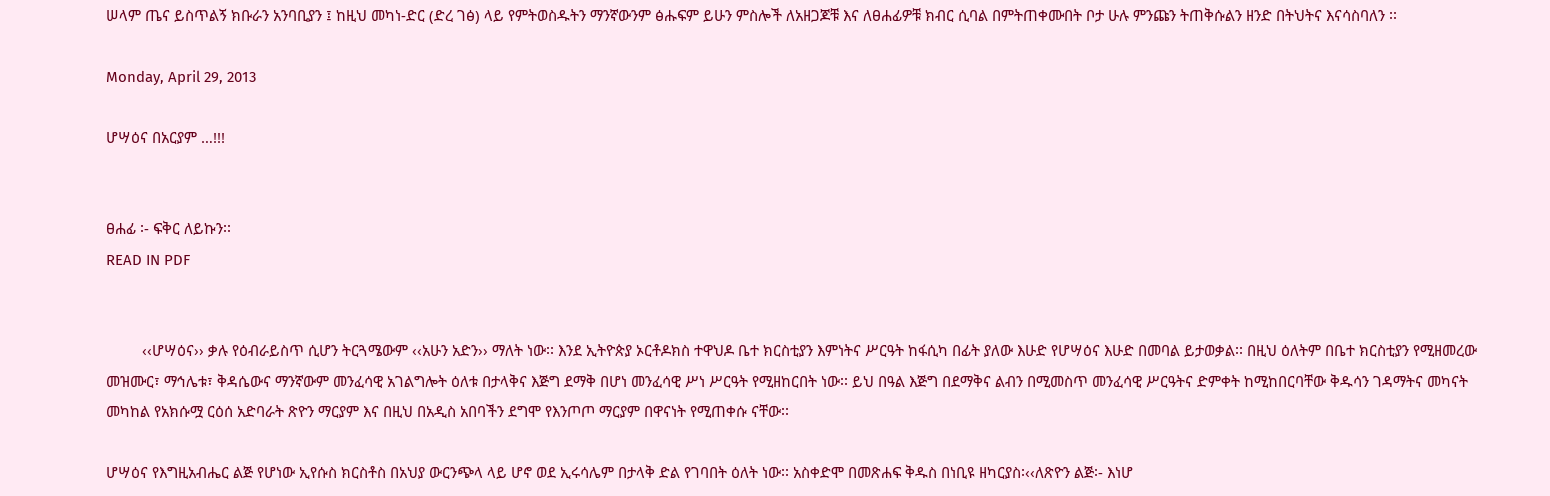ሠላም ጤና ይስጥልኝ ክቡራን አንባቢያን ፤ ከዚህ መካነ-ድር (ድረ ገፅ) ላይ የምትወስዱትን ማንኛውንም ፅሑፍም ይሁን ምስሎች ለአዘጋጆቹ እና ለፀሐፊዎቹ ክብር ሲባል በምትጠቀሙበት ቦታ ሁሉ ምንጩን ትጠቅሱልን ዘንድ በትህትና እናሳስባለን ፡፡

Monday, April 29, 2013

ሆሣዕና በአርያም …!!!


ፀሐፊ ፡- ፍቅር ለይኩን፡፡
READ IN PDF


         ‹‹ሆሣዕና›› ቃሉ የዕብራይስጥ ሲሆን ትርጓሜውም ‹‹አሁን አድን›› ማለት ነው፡፡ እንደ ኢትዮጵያ ኦርቶዶክስ ተዋህዶ ቤተ ክርስቲያን እምነትና ሥርዓት ከፋሲካ በፊት ያለው እሁድ የሆሣዕና እሁድ በመባል ይታወቃል፡፡ በዚህ ዕለትም በቤተ ክርስቲያን የሚዘመረው መዝሙር፣ ማኅሌቱ፣ ቅዳሴውና ማንኛውም መንፈሳዊ አገልግሎት ዕለቱ በታላቅና እጅግ ደማቅ በሆነ መንፈሳዊ ሥነ ሥርዓት የሚዘከርበት ነው፡፡ ይህ በዓል እጅግ በደማቅና ልብን በሚመስጥ መንፈሳዊ ሥርዓትና ድምቀት ከሚከበርባቸው ቅዱሳን ገዳማትና መካናት መካከል የአክሱሟ ርዕሰ አድባራት ጽዮን ማርያም እና በዚህ በአዲስ አበባችን ደግሞ የእንጦጦ ማርያም በዋናነት የሚጠቀሱ ናቸው፡፡

ሆሣዕና የእግዚአብሔር ልጅ የሆነው ኢየሱስ ክርስቶስ በአህያ ውርንጭላ ላይ ሆኖ ወደ ኢሩሳሌም በታላቅ ድል የገባበት ዕለት ነው፡፡ አስቀድሞ በመጽሐፍ ቅዱስ በነቢዩ ዘካርያስ፡‹‹ለጽዮን ልጅ፡- እነሆ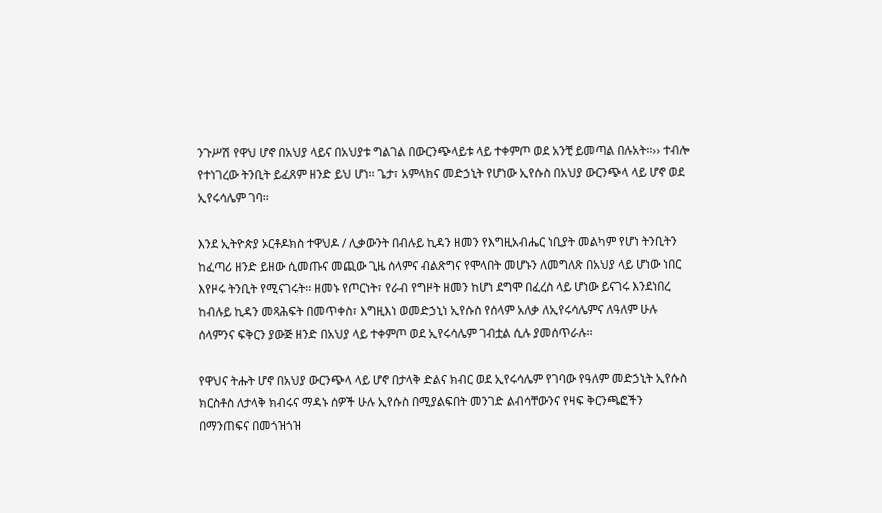ንጉሥሽ የዋህ ሆኖ በአህያ ላይና በአህያቱ ግልገል በውርንጭላይቱ ላይ ተቀምጦ ወደ አንቺ ይመጣል በሉአት፡፡›› ተብሎ የተነገረው ትንቢት ይፈጸም ዘንድ ይህ ሆነ፡፡ ጌታ፣ አምላክና መድኃኒት የሆነው ኢየሱስ በአህያ ውርንጭላ ላይ ሆኖ ወደ ኢየሩሳሌም ገባ፡፡

እንደ ኢትዮጵያ ኦርቶዶክስ ተዋህዶ / ሊቃውንት በብሉይ ኪዳን ዘመን የእግዚአብሔር ነቢያት መልካም የሆነ ትንቢትን ከፈጣሪ ዘንድ ይዘው ሲመጡና መጪው ጊዜ ሰላምና ብልጽግና የሞላበት መሆኑን ለመግለጽ በአህያ ላይ ሆነው ነበር እየዞሩ ትንቢት የሚናገሩት፡፡ ዘመኑ የጦርነት፣ የራብ የግዞት ዘመን ከሆነ ደግሞ በፈረስ ላይ ሆነው ይናገሩ እንደነበረ ከብሉይ ኪዳን መጻሕፍት በመጥቀስ፣ እግዚእነ ወመድኃኒነ ኢየሱስ የሰላም አለቃ ለኢየሩሳሌምና ለዓለም ሁሉ ሰላምንና ፍቅርን ያውጅ ዘንድ በአህያ ላይ ተቀምጦ ወደ ኢየሩሳሌም ገብቷል ሲሉ ያመሰጥራሉ፡፡

የዋህና ትሑት ሆኖ በአህያ ውርንጭላ ላይ ሆኖ በታላቅ ድልና ክብር ወደ ኢየሩሳሌም የገባው የዓለም መድኃኒት ኢየሱስ ክርስቶስ ለታላቅ ክብሩና ማዳኑ ሰዎች ሁሉ ኢየሱስ በሚያልፍበት መንገድ ልብሳቸውንና የዛፍ ቅርንጫፎችን በማንጠፍና በመጎዝጎዝ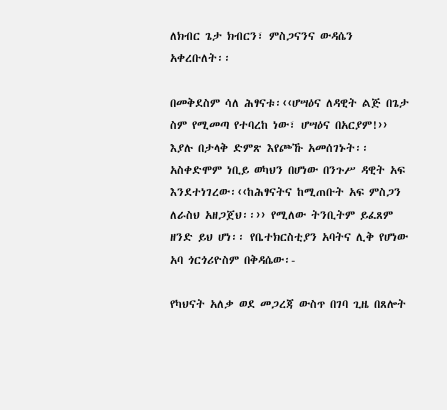ለክብር ጌታ ክብርን፣ ምስጋናንና ውዳሴን አቀረቡለት፡፡

በመቅደስም ሳለ ሕፃናቱ፡‹‹ሆሣዕና ለዳዊት ልጅ በጌታ ስም የሚመጣ የተባረከ ነው፣ ሆሣዕና በአርያም!›› እያሉ በታላቅ ድምጽ እየጮኹ አመሰገኑት፡፡ አስቀድሞም ነቢይ ወካህን በሆነው በንጉሥ ዳዊት አፍ እንደተነገረው፡‹‹ከሕፃናትና ከሚጠቡት አፍ ምስጋን ለራስህ አዘጋጀህ፡፡›› የሚለው ትንቢትም ይፈጸም ዘንድ ይህ ሆነ፡፡ የቤተክርስቲያን አባትና ሊቅ የሆነው አባ ጎርጎሪዮስም በቅዳሴው፡-

የካህናት አለቃ ወደ መጋረጃ ውስጥ በገባ ጊዜ በጸሎት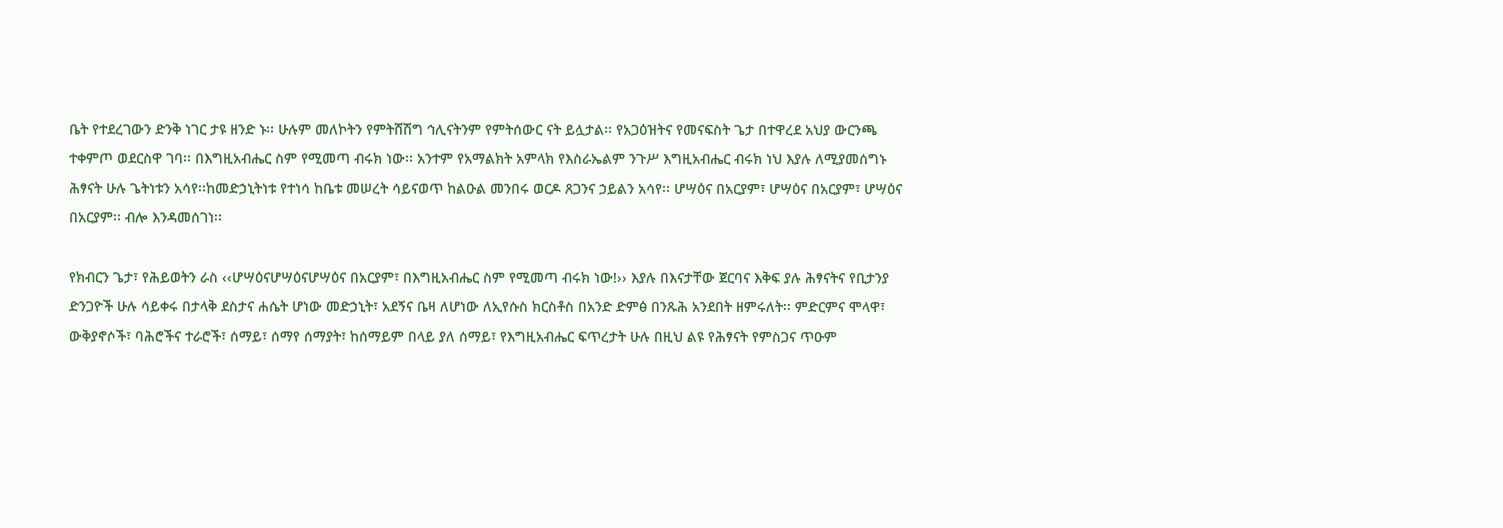ቤት የተደረገውን ድንቅ ነገር ታዩ ዘንድ ኑ፡፡ ሁሉም መለኮትን የምትሸሽግ ኅሊናትንም የምትሰውር ናት ይሏታል፡፡ የአጋዕዝትና የመናፍስት ጌታ በተዋረደ አህያ ውርንጫ ተቀምጦ ወደርስዋ ገባ፡፡ በእግዚአብሔር ስም የሚመጣ ብሩክ ነው፡፡ አንተም የአማልክት አምላክ የእስራኤልም ንጉሥ እግዚአብሔር ብሩክ ነህ እያሉ ለሚያመሰግኑ ሕፃናት ሁሉ ጌትነቱን አሳየ፡፡ከመድኃኒትነቱ የተነሳ ከቤቱ መሠረት ሳይናወጥ ከልዑል መንበሩ ወርዶ ጸጋንና ኃይልን አሳየ፡፡ ሆሣዕና በአርያም፣ ሆሣዕና በአርያም፣ ሆሣዕና በአርያም፡፡ ብሎ እንዳመሰገነ፡፡

የክብርን ጌታ፣ የሕይወትን ራስ ‹‹ሆሣዕናሆሣዕናሆሣዕና በአርያም፣ በእግዚአብሔር ስም የሚመጣ ብሩክ ነው!›› እያሉ በእናታቸው ጀርባና እቅፍ ያሉ ሕፃናትና የቢታንያ ድንጋዮች ሁሉ ሳይቀሩ በታላቅ ደስታና ሐሴት ሆነው መድኃኒት፣ አደኝና ቤዛ ለሆነው ለኢየሱስ ክርስቶስ በአንድ ድምፅ በንጹሕ አንደበት ዘምሩለት፡፡ ምድርምና ሞላዋ፣ ውቅያኖሶች፣ ባሕሮችና ተራሮች፣ ሰማይ፣ ሰማየ ሰማያት፣ ከሰማይም በላይ ያለ ሰማይ፣ የእግዚአብሔር ፍጥረታት ሁሉ በዚህ ልዩ የሕፃናት የምስጋና ጥዑም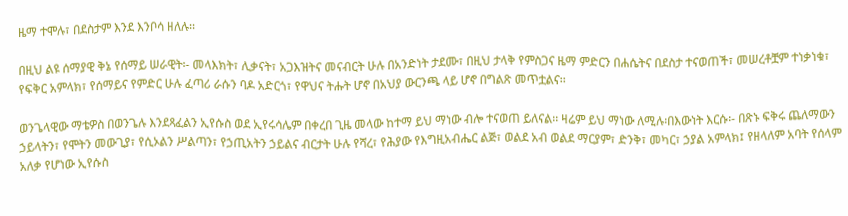ዜማ ተሞሉ፣ በደስታም እንደ እንቦሳ ዘለሉ፡፡

በዚህ ልዩ ሰማያዊ ቅኔ የሰማይ ሠራዊት፡- መላእክት፣ ሊቃናት፣ አጋእዝትና መናብርት ሁሉ በአንድነት ታደሙ፣ በዚህ ታላቅ የምስጋና ዜማ ምድርን በሐሴትና በደስታ ተናወጠች፣ መሠረቶቿም ተነቃነቁ፣ የፍቅር አምላክ፣ የሰማይና የምድር ሁሉ ፈጣሪ ራሱን ባዶ አድርጎ፣ የዋህና ትሑት ሆኖ በአህያ ውርንጫ ላይ ሆኖ በግልጽ መጥቷልና፡፡

ወንጌላዊው ማቴዎስ በወንጌሉ እንደጻፈልን ኢየሱስ ወደ ኢየሩሳሌም በቀረበ ጊዜ መላው ከተማ ይህ ማነው ብሎ ተናወጠ ይለናል፡፡ ዛሬም ይህ ማነው ለሚሉ፡በእውነት እርሱ፡- በጽኑ ፍቅሩ ጨለማውን ኃይላትን፣ የሞትን መውጊያ፣ የሲኦልን ሥልጣን፣ የኃጢአትን ኃይልና ብርታት ሁሉ የሻረ፣ የሕያው የእግዚአብሔር ልጅ፣ ወልደ አብ ወልደ ማርያም፣ ድንቅ፣ መካር፣ ኃያል አምላክ፤ የዘላለም አባት የሰላም አለቃ የሆነው ኢየሱስ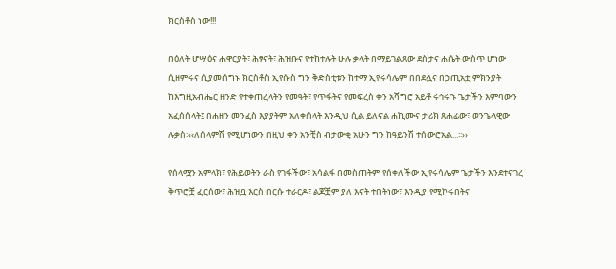ክርስቶስ ነው!!!

በዕለት ሆሣዕና ሐዋርያት፣ ሕፃናት፣ ሕዝቡና የተከተሉት ሁሉ ቃላት በማይገልጸው ደስታና ሐሴት ውስጥ ሆነው ሲዘምሩና ሲያመሰግኑ ክርስቶስ ኢየሱስ ግን ቅድስቲቱን ከተማ ኢየሩሳሌም በበደሏና በኃጢአቷ ምክንያት ከእግዚአብሔር ዘንድ የተቀጠረላትን የመዓት፣ የጥፋትና የመፍረስ ቀን አሻግሮ አይቶ ሩኅሩኁ ጌታችን እምባውን አፈሰሰላት፤ በሐዘን መንፈስ እያያትም አለቀሰላት እንዲህ ሲል ይለናል ሐኪሙና ታሪክ ጸሐፊው፣ ወንጌላዊው ሉቃስ፡‹‹ለሰላምሽ የሚሆነውን በዚህ ቀን አንቺስ ብታውቂ አሁን ግን ከዓይንሽ ተሰውሮአል...፡፡››

የሰላሟን አምላክ፣ የሕይወትን ራስ የገፋችው፣ አሳልፋ በመስጠትም የሰቀለችው ኢየሩሳሌም ጌታችን እንደተናገረ ቅጥሮቿ ፈርሰው፣ ሕዝቧ እርስ በርሱ ተራርዶ፣ ልጆቿም ያለ እናት ተበትነው፣ እንዲያ የሚኮሩበትና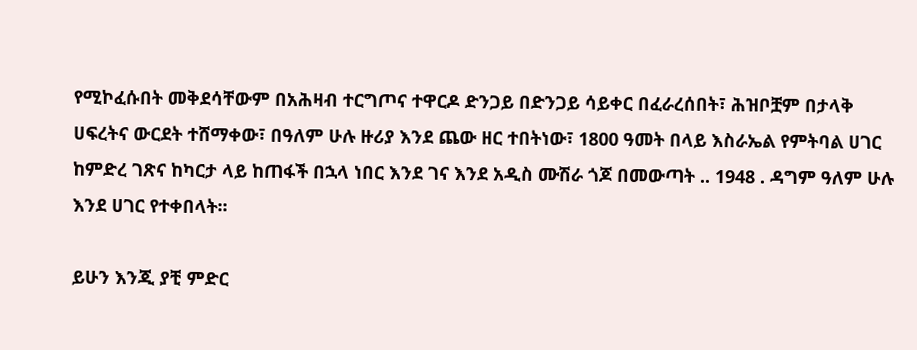የሚኮፈሱበት መቅደሳቸውም በአሕዛብ ተርግጦና ተዋርዶ ድንጋይ በድንጋይ ሳይቀር በፈራረሰበት፣ ሕዝቦቿም በታላቅ ሀፍረትና ውርደት ተሸማቀው፣ በዓለም ሁሉ ዙሪያ እንደ ጨው ዘር ተበትነው፣ 1800 ዓመት በላይ እስራኤል የምትባል ሀገር ከምድረ ገጽና ከካርታ ላይ ከጠፋች በኋላ ነበር እንደ ገና እንደ አዲስ ሙሽራ ጎጆ በመውጣት .. 1948 . ዳግም ዓለም ሁሉ እንደ ሀገር የተቀበላት፡፡

ይሁን እንጂ ያቺ ምድር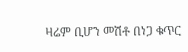ዛሬም ቢሆን መሽቶ በነጋ ቁጥር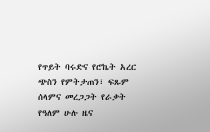የጥይት ባሩድና የሮኬት አረር ጭስን የምትታጠን፣ ፍጹም ሰላምና መረጋጋት የራቃት የዓለም ሁሉ ዜና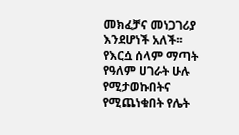መክፈቻና መነጋገሪያ እንደሆነች አለች፡፡ የእርሷ ሰላም ማጣት የዓለም ሀገራት ሁሉ የሚታወኩበትና የሚጨነቁበት የሌት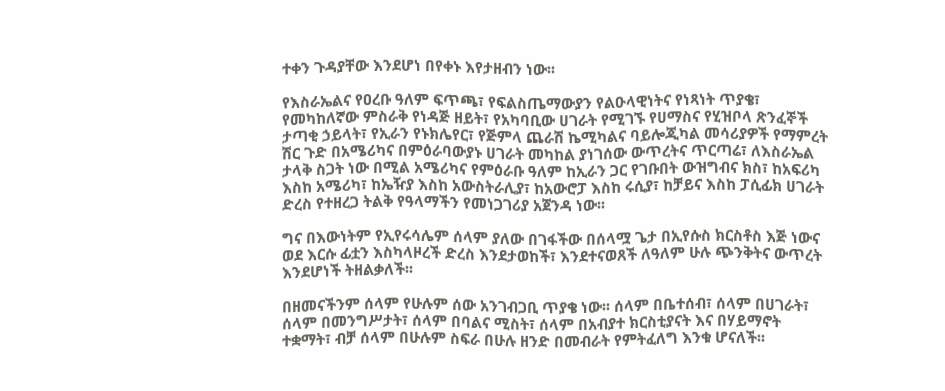ተቀን ጉዳያቸው እንደሆነ በየቀኑ እየታዘብን ነው፡፡

የእስራኤልና የዐረቡ ዓለም ፍጥጫ፣ የፍልስጤማውያን የልዑላዊነትና የነጻነት ጥያቄ፣ የመካከለኛው ምስራቅ የነዳጅ ዘይት፣ የአካባቢው ሀገራት የሚገኙ የሀማስና የሂዝቦላ ጽንፈኞች ታጣቂ ኃይላት፣ የኢራን የኑክሌየር፣ የጅምላ ጨራሽ ኬሚካልና ባይሎጂካል መሳሪያዎች የማምረት ሽር ጉድ በአሜሪካና በምዕራባውያኑ ሀገራት መካከል ያነገሰው ውጥረትና ጥርጣሬ፣ ለእስራኤል ታላቅ ስጋት ነው በሚል አሜሪካና የምዕራቡ ዓለም ከኢራን ጋር የገቡበት ውዝግብና ክስ፣ ከአፍሪካ እስከ አሜሪካ፣ ከኤዥያ እስከ አውስትራሊያ፣ ከአውሮፓ እስከ ሩሲያ፣ ከቻይና እስከ ፓሲፊክ ሀገራት ድረስ የተዘረጋ ትልቅ የዓላማችን የመነጋገሪያ አጀንዳ ነው፡፡

ግና በእውነትም የኢየሩሳሌም ሰላም ያለው በገፋችው በሰላሟ ጌታ በኢየሱስ ክርስቶስ እጅ ነውና ወደ እርሱ ፊቷን እስካላዞረች ድረስ እንደታወከች፣ እንደተናወጸች ለዓለም ሁሉ ጭንቅትና ውጥረት እንደሆነች ትዘልቃለች፡፡

በዘመናችንም ሰላም የሁሉም ሰው አንገብጋቢ ጥያቄ ነው፡፡ ሰላም በቤተሰብ፣ ሰላም በሀገራት፣ ሰላም በመንግሥታት፣ ሰላም በባልና ሚስት፣ ሰላም በአብያተ ክርስቲያናት እና በሃይማኖት ተቋማት፣ ብቻ ሰላም በሁሉም ስፍራ በሁሉ ዘንድ በመብራት የምትፈለግ እንቁ ሆናለች፡፡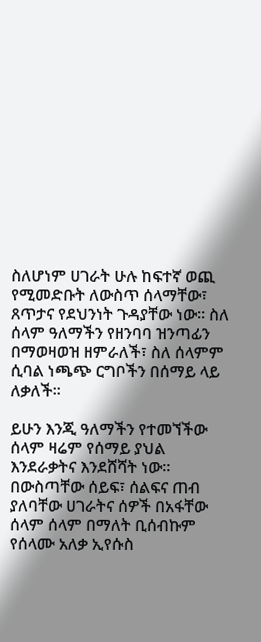ስለሆነም ሀገራት ሁሉ ከፍተኛ ወጪ የሚመድቡት ለውስጥ ሰላማቸው፣ ጸጥታና የደህንነት ጉዳያቸው ነው፡፡ ስለ ሰላም ዓለማችን የዘንባባ ዝንጣፊን በማወዛወዝ ዘምራለች፣ ስለ ሰላምም ሲባል ነጫጭ ርግቦችን በሰማይ ላይ ለቃለች፡፡

ይሁን እንጂ ዓለማችን የተመኘችው ሰላም ዛሬም የሰማይ ያህል እንደራቃትና እንደሸሻት ነው፡፡ በውስጣቸው ሰይፍ፣ ሰልፍና ጠብ ያለባቸው ሀገራትና ሰዎች በአፋቸው ሰላም ሰላም በማለት ቢሰብኩም የሰላሙ አለቃ ኢየሱስ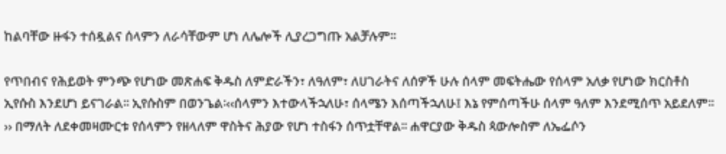ከልባቸው ዙፋን ተሰዷልና ሰላምን ለራሳቸውም ሆነ ለሌሎች ሊያረጋግጡ አልቻሉም፡፡

የጥበብና የሕይወት ምንጭ የሆነው መጽሐፍ ቅዱስ ለምድራችን፣ ለዓለም፣ ለሀገራትና ለሰዎች ሁሉ ሰላም መፍትሔው የሰላም አለቃ የሆነው ክርስቶስ ኢየሱስ እንደሆነ ይናገራል፡፡ ኢየሱስም በወንጌል፡‹‹ሰላምን እተውላችኋለሁ፣ ሰላሜን እሰጣችኋለሁ፤ እኔ የምሰጣችሁ ሰላም ዓለም እንደሚሰጥ አይደለም፡፡›› በማለት ለደቀመዛሙርቱ የሰላምን የዘላለም ዋስትና ሕያው የሆነ ተስፋን ሰጥቷቸዋል፡፡ ሐዋርያው ቅዱስ ጳውሎስም ለኤፌሶን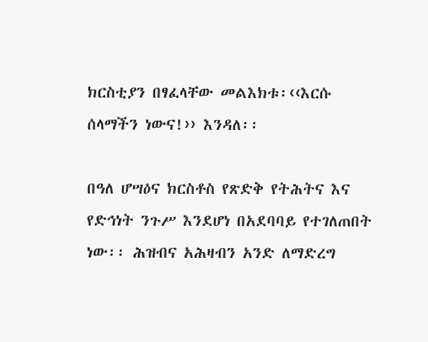ክርስቲያን በፃፈላቸው መልእክቱ፡‹‹እርሱ ሰላማችን ነውና!›› እንዳለ፡፡

በዓለ ሆሣዕና ክርስቶስ የጽድቅ የትሕትና እና የድኅነት ንጉሥ እንደሆነ በአደባባይ የተገለጠበት ነው፡፡ ሕዝብና አሕዛብን አንድ ለማድረግ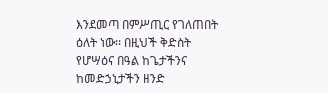እንደመጣ በምሥጢር የገለጠበት ዕለት ነው፡፡ በዚህች ቅድስት የሆሣዕና በዓል ከጌታችንና ከመድኃኒታችን ዘንድ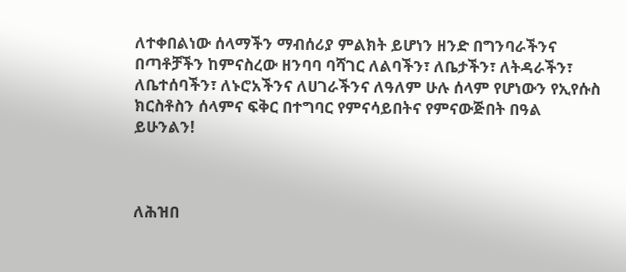ለተቀበልነው ሰላማችን ማብሰሪያ ምልክት ይሆነን ዘንድ በግንባራችንና በጣቶቻችን ከምናስረው ዘንባባ ባሻገር ለልባችን፣ ለቤታችን፣ ለትዳራችን፣ ለቤተሰባችን፣ ለኑሮአችንና ለሀገራችንና ለዓለም ሁሉ ሰላም የሆነውን የኢየሱስ ክርስቶስን ሰላምና ፍቅር በተግባር የምናሳይበትና የምናውጅበት በዓል ይሁንልን!



ለሕዝበ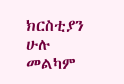ክርስቲያን ሁሉ መልካም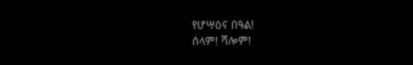የሆሣዕና በዓል!
ሰላም! ሻሎም!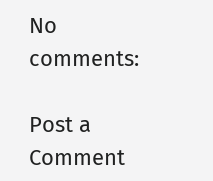No comments:

Post a Comment